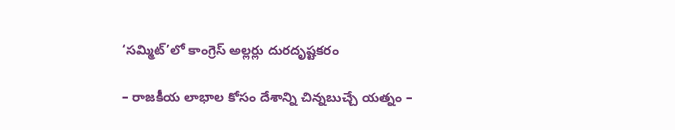‘సమ్మిట్’లో కాంగ్రెస్ అల్లర్లు దురదృష్టకరం

– రాజకీయ లాభాల కోసం దేశాన్ని చిన్నబుచ్చే యత్నం –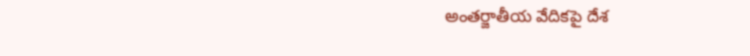అంతర్జాతీయ వేదికపై దేశ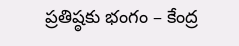ప్రతిష్ఠకు భంగం – కేంద్ర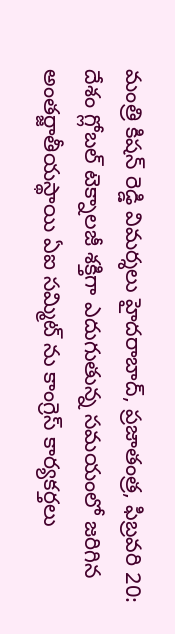మంత్రి కిషన్ రెడ్డి విమర్శలు హైదరాబాద్, ప్రజాతంత్ర, ఫిబ్రవరి 20: దేశం గ్లోబల్ టెక్నాలజీ శక్తిగా ఎదుగుతున్న సమయంలో జరిగిన అంతర్జాతీయస్థాయి ఏఐ సమ్మిట్ ను కాంగ్రెస్ కార్యకర్తలు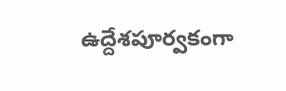ఉద్దేశపూర్వకంగా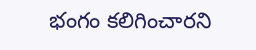భంగం కలిగించారని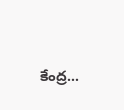కేంద్ర…